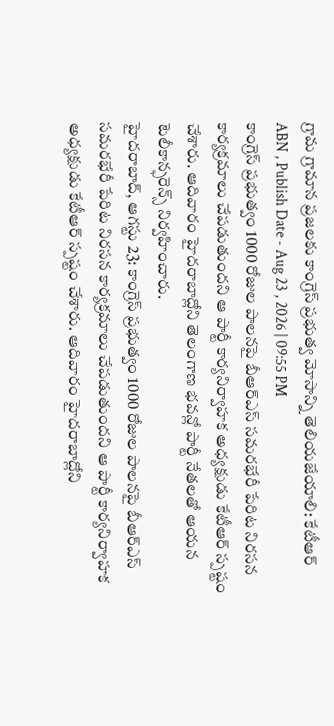గ్రామ గ్రామాన ప్రజలకు కాంగ్రెస్ ప్రభుత్వ మోసాన్ని తెలియజేయాలి: కేటీఆర్
ABN , Publish Date - Aug 23 , 2026 | 09:55 PM
కాంగ్రెస్ ప్రభుత్వం 1000 రోజుల పాలనపై బీఆర్ఎస్ సమరభేరీ పేరిట నిరసన కార్యక్రమాలు చేపడుతుందని ఆ పార్టీ కార్యనిర్వాహక అధ్యక్షుడు కేటీఆర్ స్పష్టం చేశారు. ఆదివారం హైదరాబాద్లోని తెలంగాణ భవన్లో పార్టీ నేతలతో ఆయన టెలీకాన్ఫరెన్స్ నిర్వహించారు.
హైదరాబాద్, ఆగస్టు 23: కాంగ్రెస్ ప్రభుత్వం 1000 రోజుల పాలనపై బీఆర్ఎస్ సమరభేరీ పేరిట నిరసన కార్యక్రమాలు చేపడుతుందని ఆ పార్టీ కార్యనిర్వాహక అధ్యక్షుడు కేటీఆర్ స్పష్టం చేశారు. ఆదివారం హైదరాబాద్లోని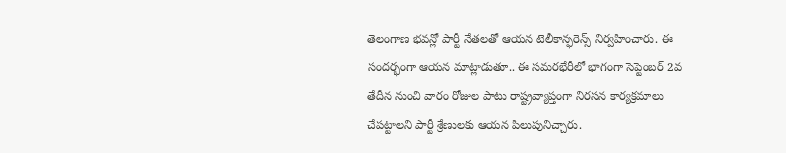తెలంగాణ భవన్లో పార్టీ నేతలతో ఆయన టెలీకాన్ఫరెన్స్ నిర్వహించారు. ఈ సందర్భంగా ఆయన మాట్లాడుతూ.. ఈ సమరభేరీలో భాగంగా సెప్టెంబర్ 2వ తేదీన నుంచి వారం రోజుల పాటు రాష్ట్రవ్యాప్తంగా నిరసన కార్యక్రమాలు చేపట్టాలని పార్టీ శ్రేణులకు ఆయన పిలుపునిచ్చారు.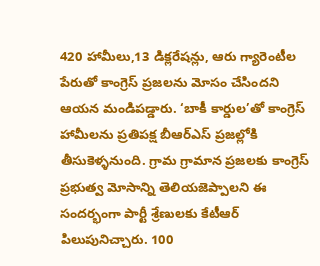420 హామీలు,13 డిక్లరేషన్లు, ఆరు గ్యారెంటీల పేరుతో కాంగ్రెస్ ప్రజలను మోసం చేసిందని ఆయన మండిపడ్డారు. ‘బాకీ కార్డుల’తో కాంగ్రెస్ హామీలను ప్రతిపక్ష బీఆర్ఎస్ ప్రజల్లోకి తీసుకెళ్ళనుంది. గ్రామ గ్రామాన ప్రజలకు కాంగ్రెస్ ప్రభుత్వ మోసాన్ని తెలియజెప్పాలని ఈ సందర్భంగా పార్టీ శ్రేణులకు కేటీఆర్ పిలుపునిచ్చారు. 100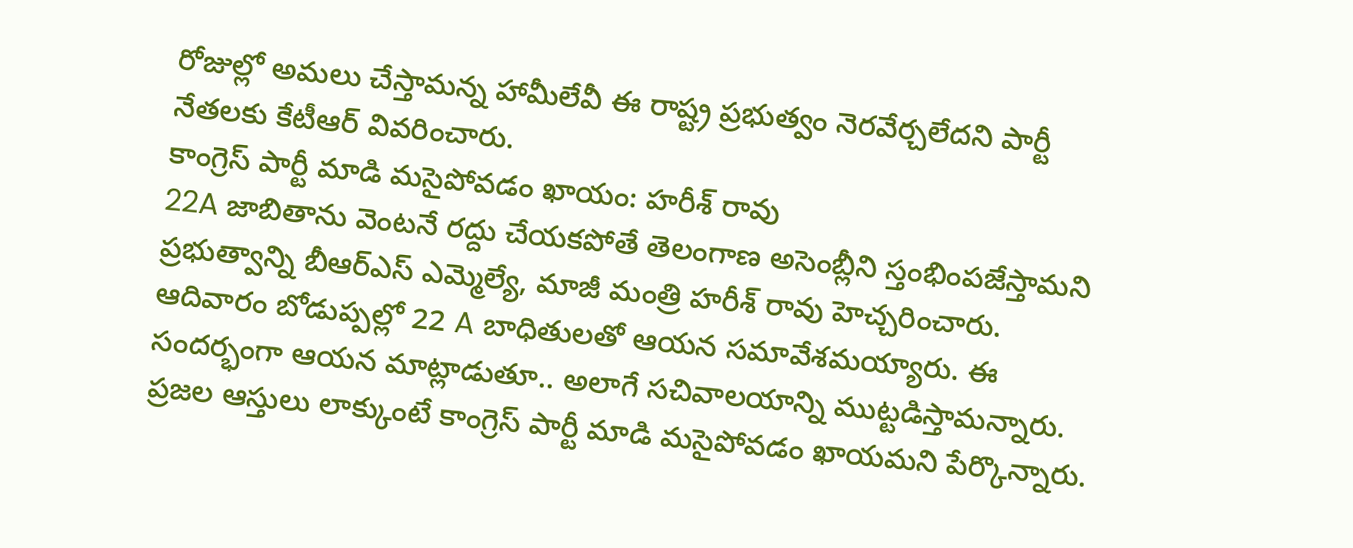రోజుల్లో అమలు చేస్తామన్న హామీలేవీ ఈ రాష్ట్ర ప్రభుత్వం నెరవేర్చలేదని పార్టీ నేతలకు కేటీఆర్ వివరించారు.
కాంగ్రెస్ పార్టీ మాడి మసైపోవడం ఖాయం: హరీశ్ రావు
22A జాబితాను వెంటనే రద్దు చేయకపోతే తెలంగాణ అసెంబ్లీని స్తంభింపజేస్తామని ప్రభుత్వాన్ని బీఆర్ఎస్ ఎమ్మెల్యే, మాజీ మంత్రి హరీశ్ రావు హెచ్చరించారు. ఆదివారం బోడుప్పల్లో 22 A బాధితులతో ఆయన సమావేశమయ్యారు. ఈ సందర్భంగా ఆయన మాట్లాడుతూ.. అలాగే సచివాలయాన్ని ముట్టడిస్తామన్నారు. ప్రజల ఆస్తులు లాక్కుంటే కాంగ్రెస్ పార్టీ మాడి మసైపోవడం ఖాయమని పేర్కొన్నారు.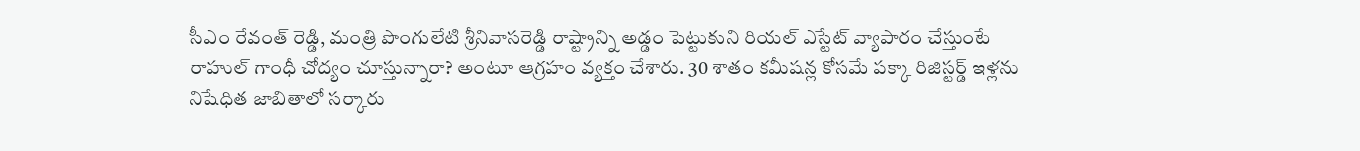సీఎం రేవంత్ రెడ్డి, మంత్రి పొంగులేటి శ్రీనివాసరెడ్డి రాష్ట్రాన్ని అడ్డం పెట్టుకుని రియల్ ఎస్టేట్ వ్యాపారం చేస్తుంటే రాహుల్ గాంధీ చోద్యం చూస్తున్నారా? అంటూ ఆగ్రహం వ్యక్తం చేశారు. 30 శాతం కమీషన్ల కోసమే పక్కా రిజిస్టర్డ్ ఇళ్లను నిషేధిత జాబితాలో సర్కారు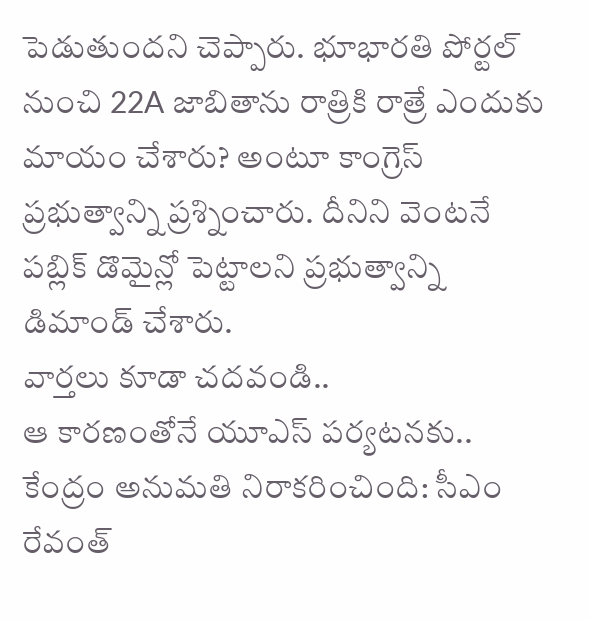పెడుతుందని చెప్పారు. భూభారతి పోర్టల్ నుంచి 22A జాబితాను రాత్రికి రాత్రే ఎందుకు మాయం చేశారు? అంటూ కాంగ్రెస్ ప్రభుత్వాన్ని ప్రశ్నించారు. దీనిని వెంటనే పబ్లిక్ డొమైన్లో పెట్టాలని ప్రభుత్వాన్ని డిమాండ్ చేశారు.
వార్తలు కూడా చదవండి..
ఆ కారణంతోనే యూఎస్ పర్యటనకు.. కేంద్రం అనుమతి నిరాకరించింది: సీఎం రేవంత్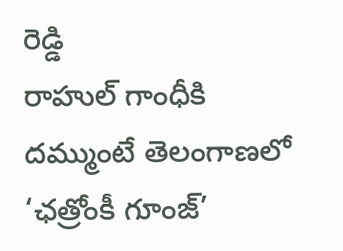రెడ్డి
రాహుల్ గాంధీకి దమ్ముంటే తెలంగాణలో ‘ఛత్రోంకీ గూంజ్’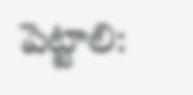పెట్టాలి: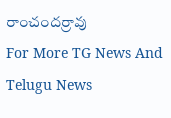రాంచందర్రావు
For More TG News And Telugu News